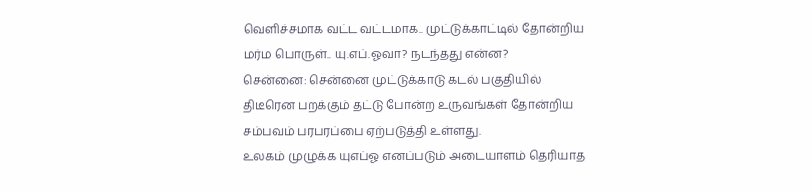வெளிச்சமாக வட்ட வட்டமாக.. முட்டுக்காட்டில் தோன்றிய மர்ம பொருள்.. யு.எப்.ஓவா? நடந்தது என்ன?
சென்னை: சென்னை முட்டுக்காடு கடல் பகுதியில் திடீரென பறக்கும் தட்டு போன்ற உருவங்கள் தோன்றிய சம்பவம் பரபரப்பை ஏற்படுத்தி உள்ளது.
உலகம் முழுக்க யுஎப்ஓ எனப்படும் அடையாளம் தெரியாத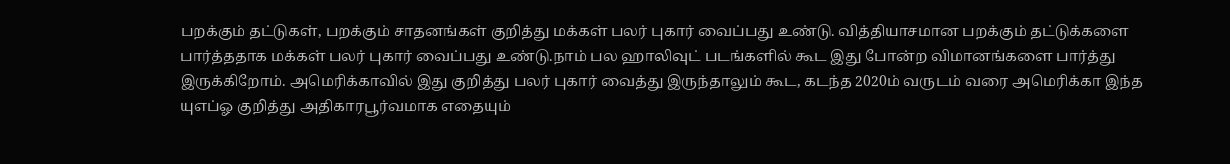பறக்கும் தட்டுகள், பறக்கும் சாதனங்கள் குறித்து மக்கள் பலர் புகார் வைப்பது உண்டு. வித்தியாசமான பறக்கும் தட்டுக்களை பார்த்ததாக மக்கள் பலர் புகார் வைப்பது உண்டு.நாம் பல ஹாலிவுட் படங்களில் கூட இது போன்ற விமானங்களை பார்த்து இருக்கிறோம். அமெரிக்காவில் இது குறித்து பலர் புகார் வைத்து இருந்தாலும் கூட, கடந்த 2020ம் வருடம் வரை அமெரிக்கா இந்த யுஎப்ஓ குறித்து அதிகாரபூர்வமாக எதையும்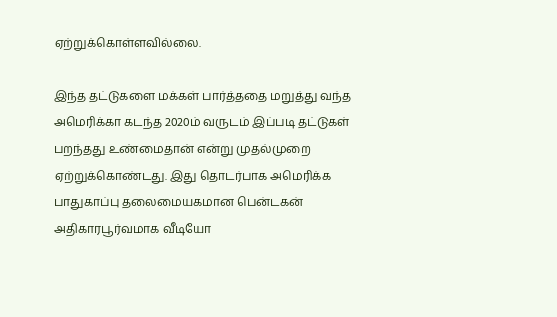ஏற்றுக்கொள்ளவில்லை.

இந்த தட்டுகளை மக்கள் பார்த்ததை மறுத்து வந்த அமெரிக்கா கடந்த 2020ம் வருடம் இப்படி தட்டுகள் பறந்தது உண்மைதான் என்று முதல்முறை ஏற்றுக்கொண்டது. இது தொடர்பாக அமெரிக்க பாதுகாப்பு தலைமையகமான பென்டகன் அதிகாரபூர்வமாக வீடியோ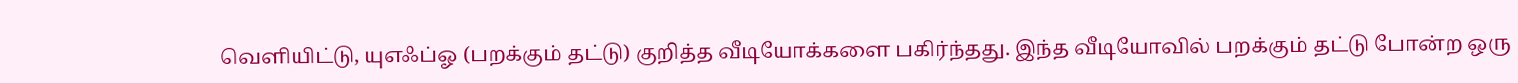வெளியிட்டு, யுஎஃப்ஓ (பறக்கும் தட்டு) குறித்த வீடியோக்களை பகிர்ந்தது. இந்த வீடியோவில் பறக்கும் தட்டு போன்ற ஒரு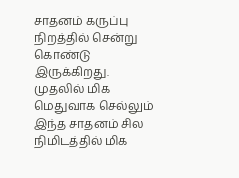சாதனம் கருப்பு நிறத்தில் சென்று கொண்டு இருக்கிறது. முதலில் மிக மெதுவாக செல்லும் இந்த சாதனம் சில நிமிடத்தில் மிக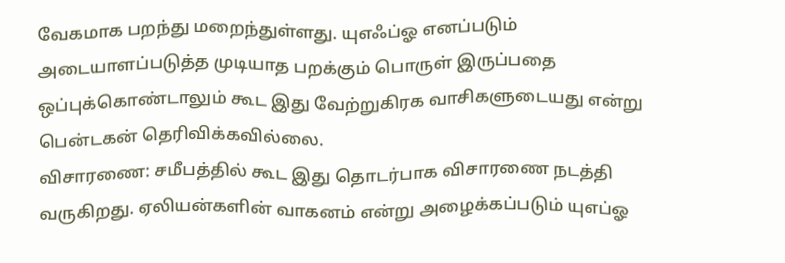வேகமாக பறந்து மறைந்துள்ளது. யுஎஃப்ஓ எனப்படும் அடையாளப்படுத்த முடியாத பறக்கும் பொருள் இருப்பதை ஒப்புக்கொண்டாலும் கூட இது வேற்றுகிரக வாசிகளுடையது என்று பென்டகன் தெரிவிக்கவில்லை.
விசாரணை: சமீபத்தில் கூட இது தொடர்பாக விசாரணை நடத்தி வருகிறது. ஏலியன்களின் வாகனம் என்று அழைக்கப்படும் யுஎப்ஓ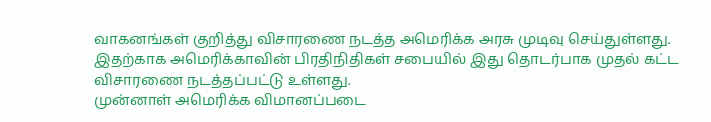வாகனங்கள் குறித்து விசாரணை நடத்த அமெரிக்க அரசு முடிவு செய்துள்ளது. இதற்காக அமெரிக்காவின் பிரதிநிதிகள் சபையில் இது தொடர்பாக முதல் கட்ட விசாரணை நடத்தப்பட்டு உள்ளது.
முன்னாள் அமெரிக்க விமானப்படை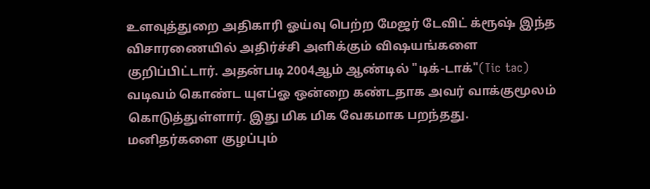உளவுத்துறை அதிகாரி ஓய்வு பெற்ற மேஜர் டேவிட் க்ரூஷ் இந்த விசாரணையில் அதிர்ச்சி அளிக்கும் விஷயங்களை குறிப்பிட்டார். அதன்படி 2004ஆம் ஆண்டில் "டிக்-டாக்"(Tic tac) வடிவம் கொண்ட யுஎப்ஓ ஒன்றை கண்டதாக அவர் வாக்குமூலம் கொடுத்துள்ளார். இது மிக மிக வேகமாக பறந்தது.
மனிதர்களை குழப்பும்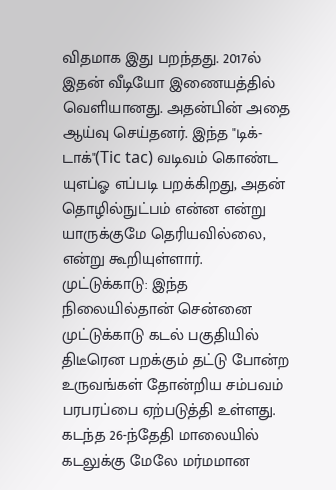விதமாக இது பறந்தது. 2017ல் இதன் வீடியோ இணையத்தில் வெளியானது. அதன்பின் அதை ஆய்வு செய்தனர். இந்த "டிக்-டாக்"(Tic tac) வடிவம் கொண்ட யுஎப்ஓ எப்படி பறக்கிறது, அதன் தொழில்நுட்பம் என்ன என்று யாருக்குமே தெரியவில்லை, என்று கூறியுள்ளார்.
முட்டுக்காடு: இந்த நிலையில்தான் சென்னை முட்டுக்காடு கடல் பகுதியில் திடீரென பறக்கும் தட்டு போன்ற உருவங்கள் தோன்றிய சம்பவம் பரபரப்பை ஏற்படுத்தி உள்ளது. கடந்த 26-ந்தேதி மாலையில் கடலுக்கு மேலே மர்மமான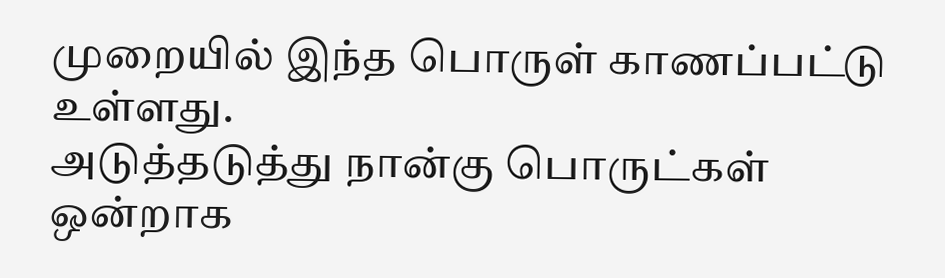முறையில் இந்த பொருள் காணப்பட்டு உள்ளது.
அடுத்தடுத்து நான்கு பொருட்கள் ஒன்றாக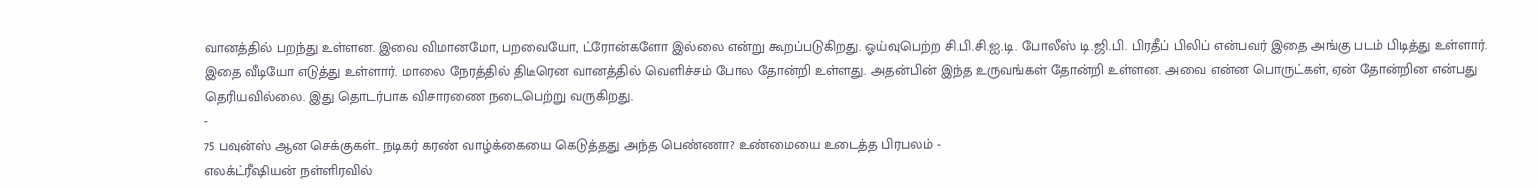வானத்தில் பறந்து உள்ளன. இவை விமானமோ, பறவையோ, ட்ரோன்களோ இல்லை என்று கூறப்படுகிறது. ஓய்வுபெற்ற சி.பி.சி.ஐ.டி. போலீஸ் டி.ஜி.பி. பிரதீப் பிலிப் என்பவர் இதை அங்கு படம் பிடித்து உள்ளார்.
இதை வீடியோ எடுத்து உள்ளார். மாலை நேரத்தில் திடீரென வானத்தில் வெளிச்சம் போல தோன்றி உள்ளது. அதன்பின் இந்த உருவங்கள் தோன்றி உள்ளன. அவை என்ன பொருட்கள், ஏன் தோன்றின என்பது தெரியவில்லை. இது தொடர்பாக விசாரணை நடைபெற்று வருகிறது.
-
75 பவுன்ஸ் ஆன செக்குகள்.. நடிகர் கரண் வாழ்க்கையை கெடுத்தது அந்த பெண்ணா? உண்மையை உடைத்த பிரபலம் -
எலக்ட்ரீஷியன் நள்ளிரவில்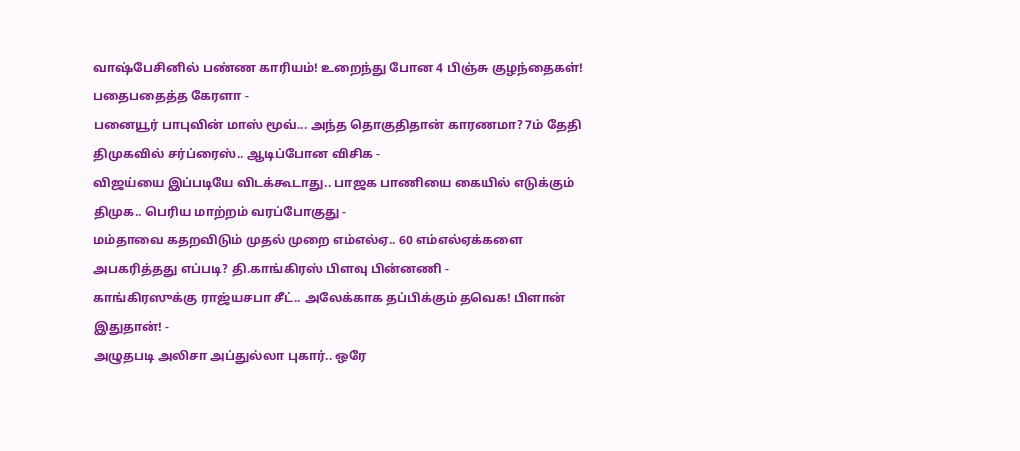வாஷ்பேசினில் பண்ண காரியம்! உறைந்து போன 4 பிஞ்சு குழந்தைகள்! பதைபதைத்த கேரளா -
பனையூர் பாபுவின் மாஸ் மூவ்... அந்த தொகுதிதான் காரணமா? 7ம் தேதி திமுகவில் சர்ப்ரைஸ்.. ஆடிப்போன விசிக -
விஜய்யை இப்படியே விடக்கூடாது.. பாஜக பாணியை கையில் எடுக்கும் திமுக.. பெரிய மாற்றம் வரப்போகுது -
மம்தாவை கதறவிடும் முதல் முறை எம்எல்ஏ.. 60 எம்எல்ஏக்களை அபகரித்தது எப்படி? தி.காங்கிரஸ் பிளவு பின்னணி -
காங்கிரஸுக்கு ராஜ்யசபா சீட்.. அலேக்காக தப்பிக்கும் தவெக! பிளான் இதுதான்! -
அழுதபடி அலிசா அப்துல்லா புகார்.. ஒரே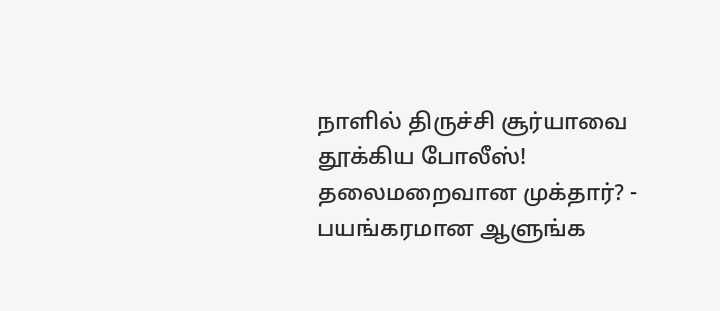நாளில் திருச்சி சூர்யாவை தூக்கிய போலீஸ்! தலைமறைவான முக்தார்? -
பயங்கரமான ஆளுங்க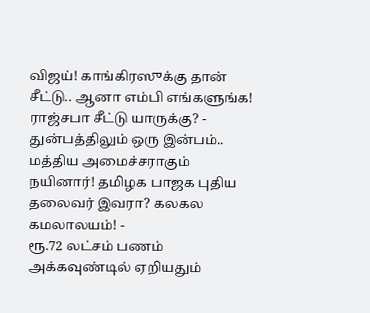விஜய்! காங்கிரஸுக்கு தான் சீட்டு.. ஆனா எம்பி எங்களுங்க! ராஜ்சபா சீட்டு யாருக்கு? -
துன்பத்திலும் ஒரு இன்பம்.. மத்திய அமைச்சராகும் நயினார்! தமிழக பாஜக புதிய தலைவர் இவரா? கலகல கமலாலயம்! -
ரூ.72 லட்சம் பணம் அக்கவுண்டில் ஏறியதும்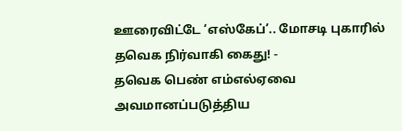ஊரைவிட்டே ‘எஸ்கேப்’.. மோசடி புகாரில் தவெக நிர்வாகி கைது! -
தவெக பெண் எம்எல்ஏவை அவமானப்படுத்திய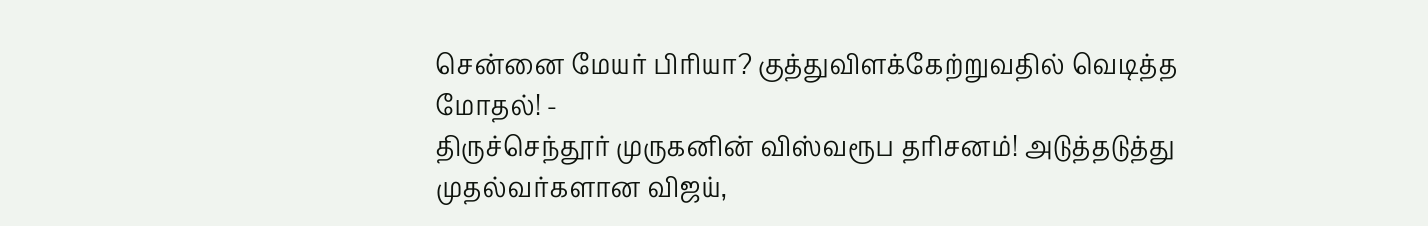சென்னை மேயர் பிரியா? குத்துவிளக்கேற்றுவதில் வெடித்த மோதல்! -
திருச்செந்தூர் முருகனின் விஸ்வரூப தரிசனம்! அடுத்தடுத்து முதல்வர்களான விஜய்,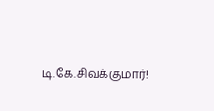டி.கே.சிவக்குமார்!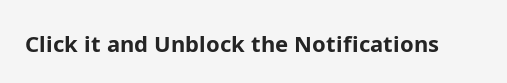Click it and Unblock the Notifications